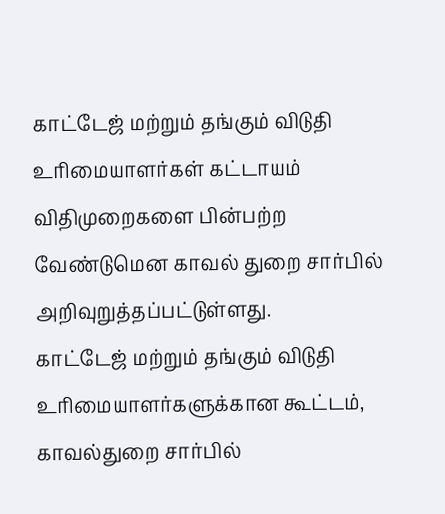காட்டேஜ் மற்றும் தங்கும் விடுதி உரிமையாளர்கள் கட்டாயம் விதிமுறைகளை பின்பற்ற வேண்டுமென காவல் துறை சார்பில் அறிவுறுத்தப்பட்டுள்ளது.
காட்டேஜ் மற்றும் தங்கும் விடுதி உரிமையாளர்களுக்கான கூட்டம், காவல்துறை சார்பில்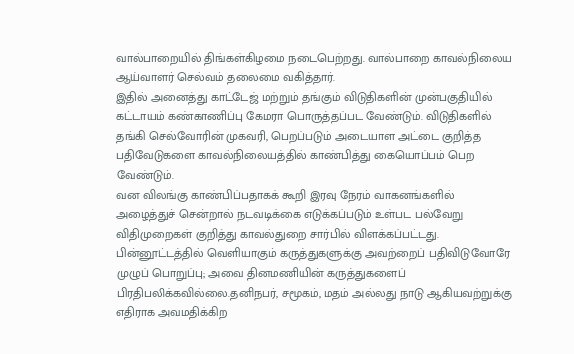வால்பாறையில் திங்கள்கிழமை நடைபெற்றது. வால்பாறை காவல்நிலைய ஆய்வாளர் செல்வம் தலைமை வகித்தார்.
இதில் அனைத்து காட்டேஜ் மற்றும் தங்கும் விடுதிகளின் முன்பகுதியில் கட்டாயம் கண்காணிப்பு கேமரா பொருத்தப்பட வேண்டும். விடுதிகளில் தங்கி செல்வோரின் முகவரி, பெறப்படும் அடையாள அட்டை குறித்த பதிவேடுகளை காவல்நிலையத்தில் காண்பித்து கையொப்பம் பெற வேண்டும்.
வன விலங்கு காண்பிப்பதாகக் கூறி இரவு நேரம் வாகனங்களில் அழைத்துச் சென்றால் நடவடிக்கை எடுக்கப்படும் உள்பட பல்வேறு விதிமுறைகள் குறித்து காவல்துறை சார்பில் விளக்கப்பட்டது.
பின்னூட்டத்தில் வெளியாகும் கருத்துகளுக்கு அவற்றைப் பதிவிடுவோரே முழுப் பொறுப்பு; அவை தினமணியின் கருத்துகளைப் பிரதிபலிக்கவில்லை.தனிநபர், சமூகம், மதம் அல்லது நாடு ஆகியவற்றுக்கு எதிராக அவமதிக்கிற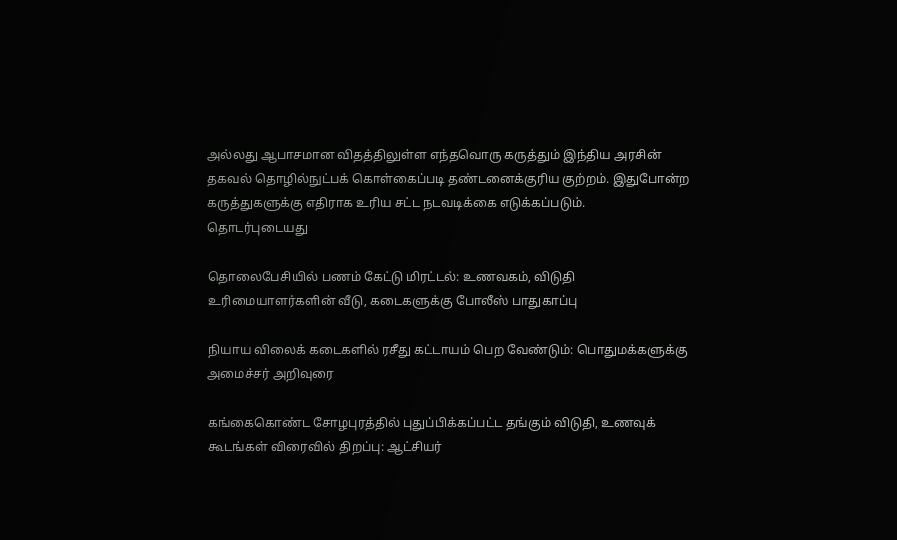அல்லது ஆபாசமான விதத்திலுள்ள எந்தவொரு கருத்தும் இந்திய அரசின் தகவல் தொழில்நுட்பக் கொள்கைப்படி தண்டனைக்குரிய குற்றம். இதுபோன்ற கருத்துகளுக்கு எதிராக உரிய சட்ட நடவடிக்கை எடுக்கப்படும்.
தொடர்புடையது

தொலைபேசியில் பணம் கேட்டு மிரட்டல்: உணவகம், விடுதி உரிமையாளர்களின் வீடு, கடைகளுக்கு போலீஸ் பாதுகாப்பு

நியாய விலைக் கடைகளில் ரசீது கட்டாயம் பெற வேண்டும்: பொதுமக்களுக்கு அமைச்சர் அறிவுரை

கங்கைகொண்ட சோழபுரத்தில் புதுப்பிக்கப்பட்ட தங்கும் விடுதி, உணவுக் கூடங்கள் விரைவில் திறப்பு: ஆட்சியர்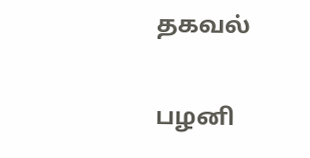தகவல்

பழனி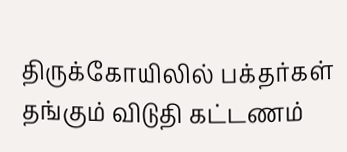திருக்கோயிலில் பக்தர்கள் தங்கும் விடுதி கட்டணம்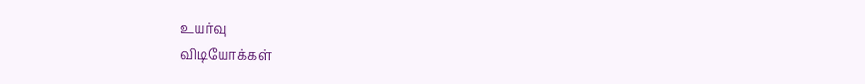உயர்வு
விடியோக்கள்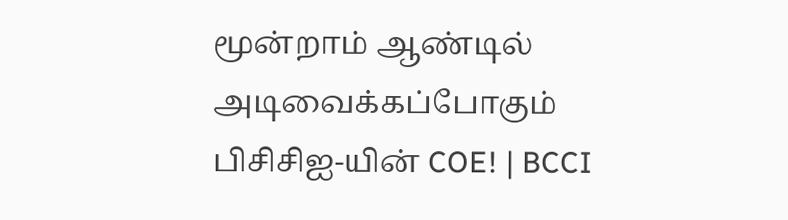மூன்றாம் ஆண்டில் அடிவைக்கப்போகும் பிசிசிஐ-யின் COE! | BCCI